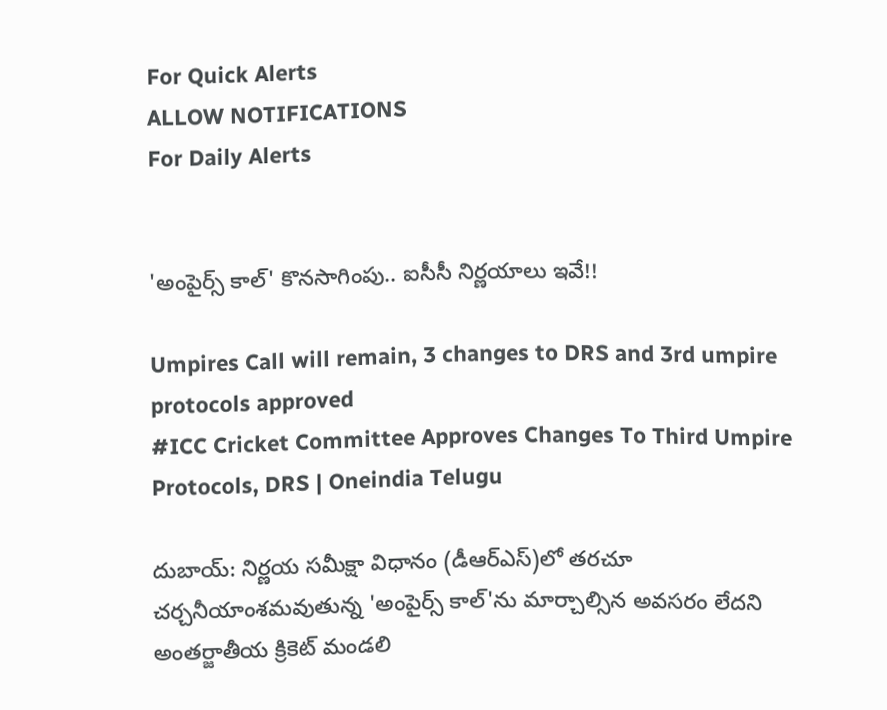For Quick Alerts
ALLOW NOTIFICATIONS
For Daily Alerts


'అంపైర్స్‌ కాల్' కొనసాగింపు.. ఐసీసీ నిర్ణయాలు ఇవే!!

Umpires Call will remain, 3 changes to DRS and 3rd umpire protocols approved
#ICC Cricket Committee Approves Changes To Third Umpire Protocols, DRS | Oneindia Telugu

దుబాయ్: నిర్ణయ సమీక్షా విధానం (డీఆర్‌ఎస్‌)లో తరచూ చర్చనీయాంశమవుతున్న 'అంపైర్స్‌ కాల్‌'ను మార్చాల్సిన అవసరం లేదని అంతర్జాతీయ క్రికెట్‌ మండలి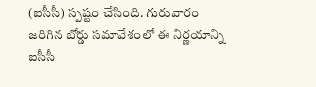(ఐసీసీ) స్పష్టం చేసింది. గురువారం జరిగిన బోర్డు సమావేశంలో ఈ నిర్ణయాన్ని ఐసీసీ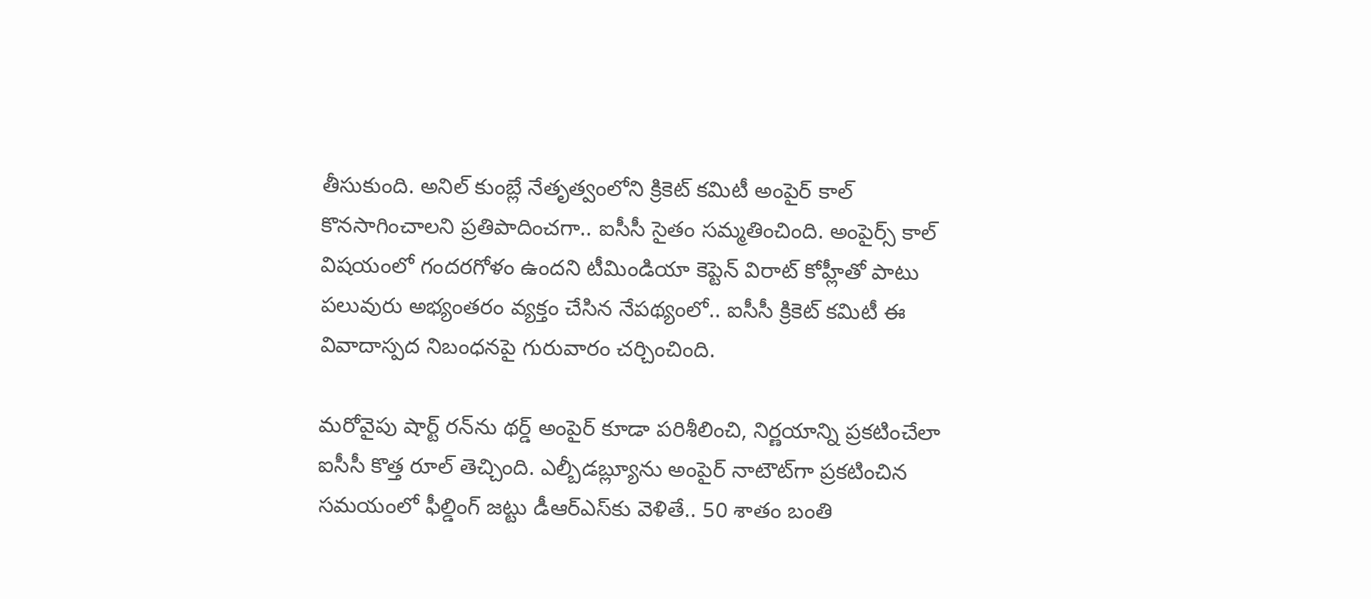తీసుకుంది. అనిల్‌ కుంబ్లే నేతృత్వంలోని క్రికెట్‌ కమిటీ అంపైర్‌ కాల్‌ కొనసాగించాలని ప్రతిపాదించగా.. ఐసీసీ సైతం సమ్మతించింది. అంపైర్స్‌ కాల్‌ విషయంలో గందరగోళం ఉందని టీమిండియా కెప్టెన్‌ విరాట్‌ కోహ్లీతో పాటు పలువురు అభ్యంతరం వ్యక్తం చేసిన నేపథ్యంలో.. ఐసీసీ క్రికెట్‌ కమిటీ ఈ వివాదాస్పద నిబంధనపై గురువారం చర్చించింది.

మరోవైపు షార్ట్ రన్‌ను థర్డ్‌ అంపైర్‌ కూడా పరిశీలించి, నిర్ణయాన్ని ప్రకటించేలా ఐసీసీ కొత్త రూల్‌ తెచ్చింది. ఎల్బీడబ్ల్యూను అంపైర్‌ నాటౌట్‌గా ప్రకటించిన సమయంలో ఫీల్డింగ్‌ జట్టు డీఆర్‌ఎస్‌కు వెళితే.. 50 శాతం బంతి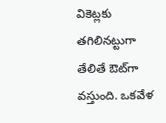వికెట్లకు తగిలినట్టుగా తేలితే ఔట్‌గా వస్తుంది. ఒకవేళ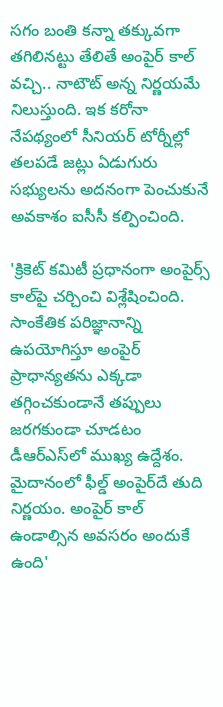సగం బంతి కన్నా తక్కువగా తగిలినట్టు తేలితే అంపైర్‌ కాల్‌ వచ్చి.. నాటౌట్‌ అన్న నిర్ణయమే నిలుస్తుంది. ఇక కరోనా నేపథ్యంలో సీనియర్‌ టోర్నీల్లో తలపడే జట్లు ఏడుగురు సభ్యులను అదనంగా పెంచుకునే అవకాశం ఐసీసీ కల్పించింది.

'క్రికెట్‌ కమిటీ ప్రధానంగా అంపైర్స్‌ కాల్‌పై చర్చించి విశ్లేషించింది. సాంకేతిక పరిజ్ఞానాన్ని ఉపయోగిస్తూ అంపైర్‌ ప్రాధాన్యతను ఎక్కడా తగ్గించకుండానే తప్పులు జరగకుండా చూడటం డీఆర్‌ఎస్‌లో ముఖ్య ఉద్దేశం. మైదానంలో ఫీల్డ్‌ అంపైర్‌దే తుది నిర్ణయం. అంపైర్‌ కాల్‌ ఉండాల్సిన అవసరం అందుకే ఉంది'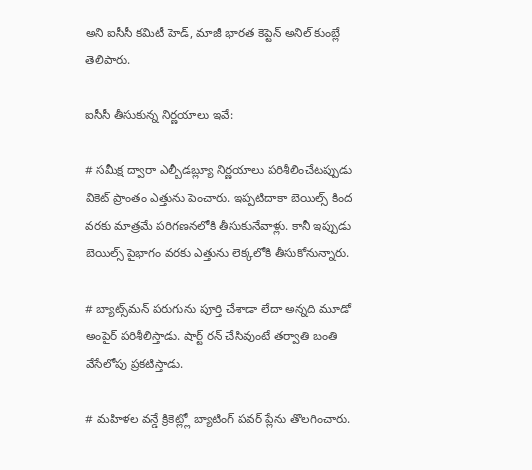అని ఐసీసీ కమిటీ హెడ్, మాజీ భారత కెప్టెన్‌ అనిల్‌ కుంబ్లే తెలిపారు.

ఐసీసీ తీసుకున్న నిర్ణయాలు ఇవే:

# సమీక్ష ద్వారా ఎల్బీడబ్ల్యూ నిర్ణయాలు పరిశీలించేటప్పుడు వికెట్‌ ప్రాంతం ఎత్తును పెంచారు. ఇప్పటిదాకా బెయిల్స్‌ కింద వరకు మాత్రమే పరిగణనలోకి తీసుకునేవాళ్లు. కానీ ఇప్పుడు బెయిల్స్‌ పైభాగం వరకు ఎత్తును లెక్కలోకి తీసుకోనున్నారు.

# బ్యాట్స్‌మన్‌ పరుగును పూర్తి చేశాడా లేదా అన్నది మూడో అంపైర్‌ పరిశీలిస్తాడు. షార్ట్‌ రన్‌ చేసివుంటే తర్వాతి బంతి వేసేలోపు ప్రకటిస్తాడు.

# మహిళల వన్డే క్రికెట్ల్లో బ్యాటింగ్‌ పవర్‌ ప్లేను తొలగించారు.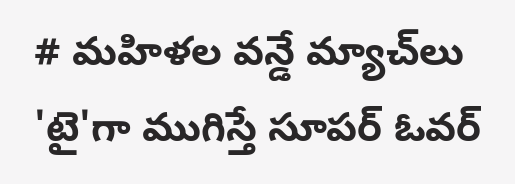# మహిళల వన్డే మ్యాచ్‌లు 'టై'గా ముగిస్తే సూపర్‌ ఓవర్‌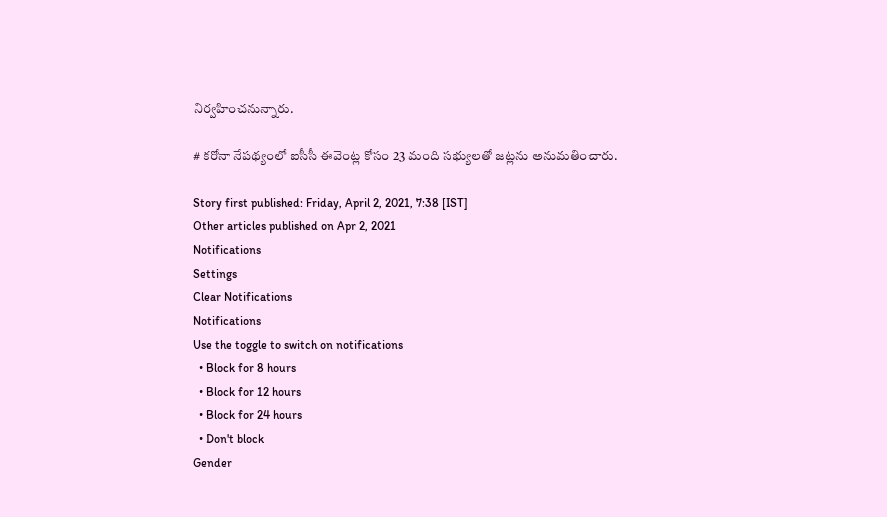నిర్వహించనున్నారు.

# కరోనా నేపథ్యంలో ఐసీసీ ఈవెంట్ల కోసం 23 మంది సభ్యులతో జట్లను అనుమతించారు.

Story first published: Friday, April 2, 2021, 7:38 [IST]
Other articles published on Apr 2, 2021
Notifications
Settings
Clear Notifications
Notifications
Use the toggle to switch on notifications
  • Block for 8 hours
  • Block for 12 hours
  • Block for 24 hours
  • Don't block
Gender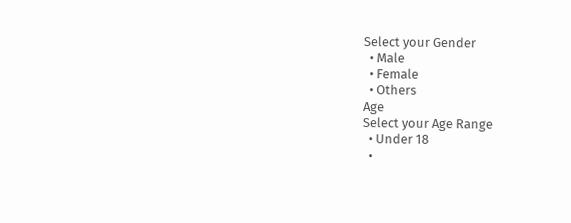Select your Gender
  • Male
  • Female
  • Others
Age
Select your Age Range
  • Under 18
  •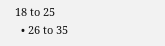18 to 25
  • 26 to 35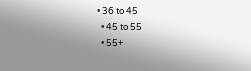• 36 to 45
  • 45 to 55
  • 55+